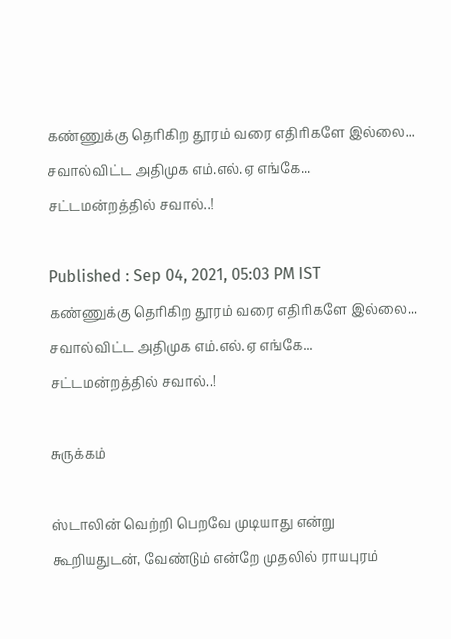கண்ணுக்கு தெரிகிற தூரம் வரை எதிரிகளே இல்லை... சவால்விட்ட அதிமுக எம்.எல்.ஏ எங்கே... சட்டமன்றத்தில் சவால்..!

Published : Sep 04, 2021, 05:03 PM IST
கண்ணுக்கு தெரிகிற தூரம் வரை எதிரிகளே இல்லை... சவால்விட்ட அதிமுக எம்.எல்.ஏ எங்கே... சட்டமன்றத்தில் சவால்..!

சுருக்கம்

ஸ்டாலின் வெற்றி பெறவே முடியாது என்று கூறியதுடன், வேண்டும் என்றே முதலில் ராயபுரம்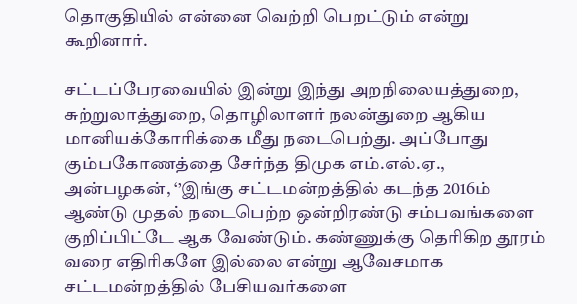தொகுதியில் என்னை வெற்றி பெறட்டும் என்று கூறினார்.

சட்டப்பேரவையில் இன்று இந்து அறநிலையத்துறை, சுற்றுலாத்துறை, தொழிலாளர் நலன்துறை ஆகிய மானியக்கோரிக்கை மீது நடைபெற்து. அப்போது கும்பகோணத்தை சேர்ந்த திமுக எம்.எல்.ஏ., அன்பழகன், ‘’இங்கு சட்டமன்றத்தில் கடந்த 2016ம் ஆண்டு முதல் நடைபெற்ற ஒன்றிரண்டு சம்பவங்களை குறிப்பிட்டே ஆக வேண்டும். கண்ணுக்கு தெரிகிற தூரம் வரை எதிரிகளே இல்லை என்று ஆவேசமாக சட்டமன்றத்தில் பேசியவர்களை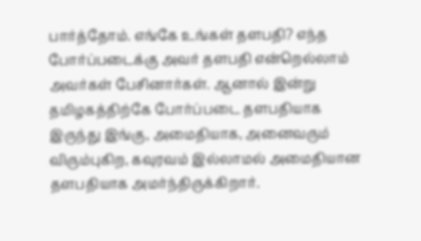பார்த்தோம். எங்கே உங்கள் தளபதி? எந்த போர்ப்படைக்கு அவர் தளபதி என்றெல்லாம் அவர்கள் பேசினார்கள். ஆனால் இன்று தமிழகத்திற்கே போர்ப்படை தளபதியாக இருந்து இங்கு, அமைதியாக, அனைவரும் விரும்புகிற, கவுரவம் இல்லாமல் அமைதியான தளபதியாக அமர்ந்திருக்கிறார்.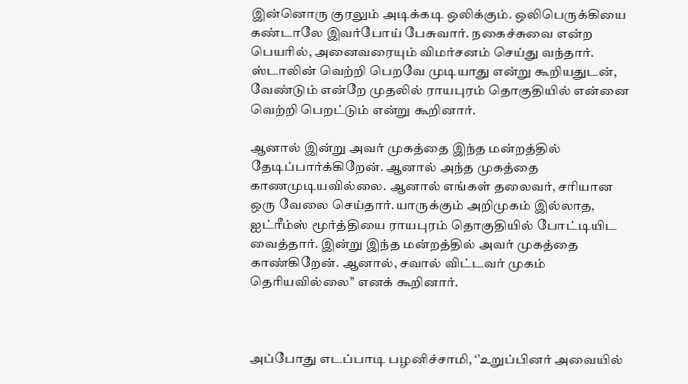இன்னொரு குரலும் அடிக்கடி ஒலிக்கும். ஒலிபெருக்கியை கண்டாலே இவர்போய் பேசுவார். நகைச்சுவை என்ற பெயரில், அனைவரையும் விமர்சனம் செய்து வந்தார். ஸ்டாலின் வெற்றி பெறவே முடியாது என்று கூறியதுடன், வேண்டும் என்றே முதலில் ராயபுரம் தொகுதியில் என்னை வெற்றி பெறட்டும் என்று கூறினார்.

ஆனால் இன்று அவர் முகத்தை இந்த மன்றத்தில் தேடிப்பார்க்கிறேன். ஆனால் அந்த முகத்தை காணமுடியவில்லை. ஆனால் எங்கள் தலைவர், சரியான ஒரு வேலை செய்தார்.யாருக்கும் அறிமுகம் இல்லாத, ஐட்ரீம்ஸ் மூர்த்தியை ராயபுரம் தொகுதியில் போட்டியிட வைத்தார். இன்று இந்த மன்றத்தில் அவர் முகத்தை காண்கிறேன். ஆனால், சவால் விட்டவர் முகம் தெரியவில்லை’’ எனக் கூறினார்.



அப்போது எடப்பாடி பழனிச்சாமி, ‘’உறுப்பினர் அவையில்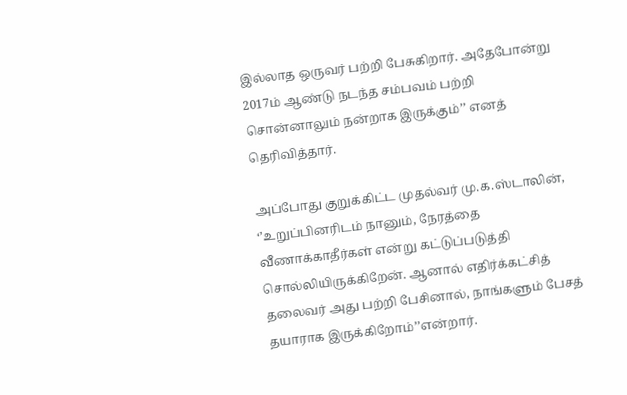இல்லாத ஒருவர் பற்றி பேசுகிறார். அதேபோன்று 2017ம் ஆண்டு நடந்த சம்பவம் பற்றி சொன்னாலும் நன்றாக இருக்கும்’’ எனத் தெரிவித்தார்.

அப்போது குறுக்கிட்ட முதல்வர் மு.க.ஸ்டாலின், ‘’உறுப்பினரிடம் நானும், நேரத்தை வீணாக்காதீர்கள் என்று கட்டுப்படுத்தி சொல்லியிருக்கிறேன். ஆனால் எதிர்க்கட்சித் தலைவர் அது பற்றி பேசினால், நாங்களும் பேசத் தயாராக இருக்கிறோம்’’என்றார்.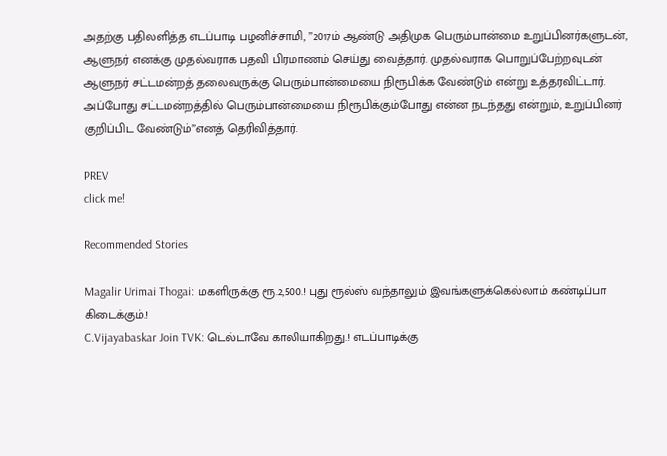அதற்கு பதிலளித்த எடப்பாடி பழனிச்சாமி, ’’2017ம் ஆண்டு அதிமுக பெரும்பான்மை உறுப்பினர்களுடன், ஆளுநர் எனக்கு முதல்வராக பதவி பிரமாணம் செய்து வைத்தார். முதல்வராக பொறுப்பேற்றவுடன் ஆளுநர் சட்டமன்றத் தலைவருக்கு பெரும்பான்மையை நிரூபிக்க வேண்டும் என்று உத்தரவிட்டார். அப்போது சட்டமன்றத்தில் பெரும்பான்மையை நிரூபிக்கும்போது என்ன நடந்தது என்றும், உறுப்பினர் குறிப்பிட வேண்டும்’’எனத் தெரிவித்தார்.

PREV
click me!

Recommended Stories

Magalir Urimai Thogai: மகளிருக்கு ரூ.2,500.! புது ரூல்ஸ் வந்தாலும் இவங்களுக்கெல்லாம் கண்டிப்பா கிடைக்கும்.!
C.Vijayabaskar Join TVK: டெல்டாவே காலியாகிறது.! எடப்பாடிக்கு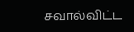சவால்விட்ட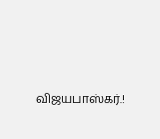விஜயபாஸ்கர்.!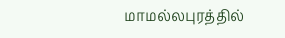மாமல்லபுரத்தில்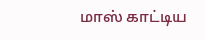மாஸ் காட்டிய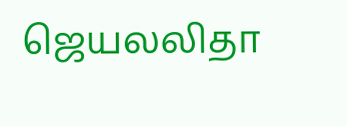ஜெயலலிதா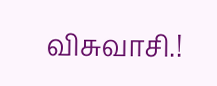விசுவாசி.!